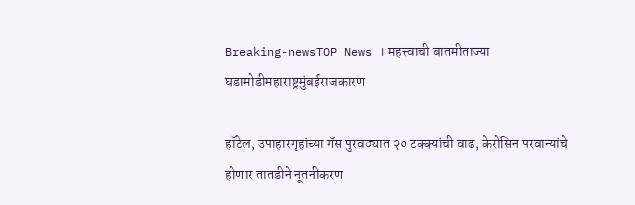Breaking-newsTOP News । महत्त्वाची बातमीताज्या घडामोडीमहाराष्ट्रमुंबईराजकारण

हॉटेल, उपाहारगृहांच्या गॅस पुरवठ्यात २० टक्क्यांची वाढ, केरोसिन परवान्यांचे होणार तातडीने नूतनीकरण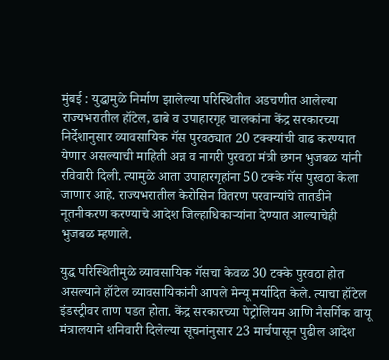मुंबई : युद्धामुळे निर्माण झालेल्या परिस्थितीत अडचणीत आलेल्या राज्यभरातील हॉटेल, ढाबे व उपाहारगृह चालकांना केंद्र सरकारच्या निर्देशानुसार व्यावसायिक गॅस पुरवठ्यात 20 टक्क्यांची वाढ करण्यात येणार असल्याची माहिती अन्न व नागरी पुरवठा मंत्री छगन भुजबळ यांनी रविवारी दिली. त्यामुळे आता उपाहारगृहांना 50 टक्के गॅस पुरवठा केला जाणार आहे. राज्यभरातील केरोसिन वितरण परवान्यांचे तातडीने नूतनीकरण करण्याचे आदेश जिल्हाधिकाऱ्यांना देण्यात आल्याचेही भुजबळ म्हणाले.

युद्ध परिस्थितीमुळे व्यावसायिक गॅसचा केवळ 30 टक्के पुरवठा होत असल्याने हॉटेल व्यावसायिकांनी आपले मेन्यू मर्यादित केले. त्याचा हॉटेल इंडस्ट्रीवर ताण पडत होता. केंद्र सरकारच्या पेट्रोलियम आणि नैसर्गिक वायू मंत्रालयाने शनिवारी दिलेल्या सूचनांनुसार 23 मार्चपासून पुढील आदेश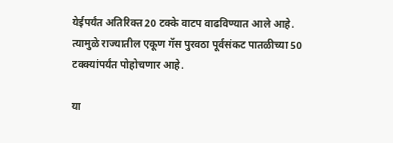येईपर्यंत अतिरिक्त 20 टक्के वाटप वाढविण्यात आले आहे. त्यामुळे राज्यातील एकूण गॅस पुरवठा पूर्वसंकट पातळीच्या 50 टक्क्यांपर्यंत पोहोचणार आहे.

या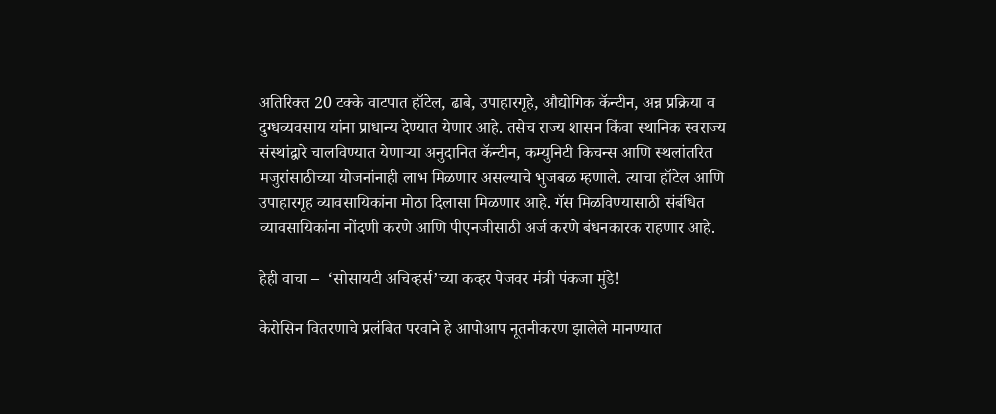अतिरिक्त 20 टक्के वाटपात हॉटेल, ढाबे, उपाहारगृहे, औद्योगिक कॅन्टीन, अन्न प्रक्रिया व दुग्धव्यवसाय यांना प्राधान्य देण्यात येणार आहे. तसेच राज्य शासन किंवा स्थानिक स्वराज्य संस्थांद्वारे चालविण्यात येणाऱ्या अनुदानित कॅन्टीन, कम्युनिटी किचन्स आणि स्थलांतरित मजुरांसाठीच्या योजनांनाही लाभ मिळणार असल्याचे भुजबळ म्हणाले. त्याचा हॉटेल आणि उपाहारगृह व्यावसायिकांना मोठा दिलासा मिळणार आहे. गॅस मिळविण्यासाठी संबंधित व्यावसायिकांना नोंदणी करणे आणि पीएनजीसाठी अर्ज करणे बंधनकारक राहणार आहे.

हेही वाचा –  ‘सोसायटी अचिव्हर्स’च्या कव्हर पेजवर मंत्री पंकजा मुंडे!

केरोसिन वितरणाचे प्रलंबित परवाने हे आपोआप नूतनीकरण झालेले मानण्यात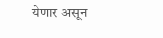येणार असून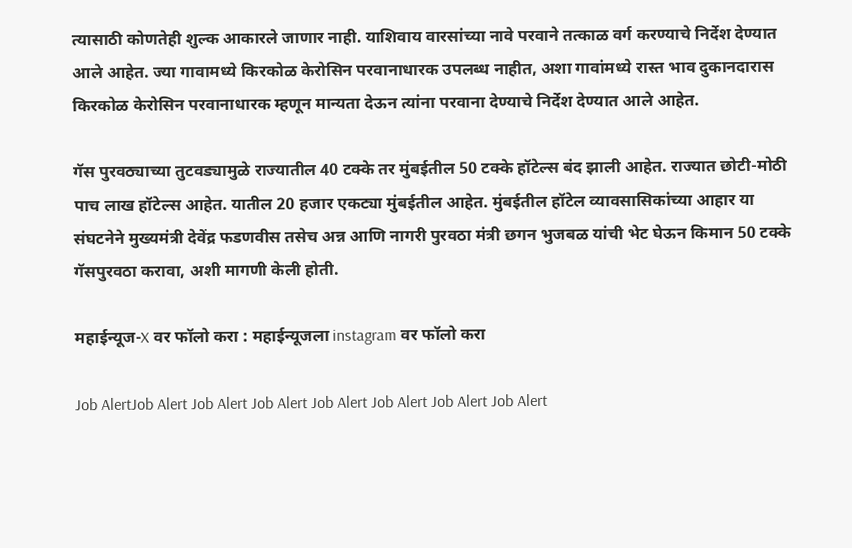त्यासाठी कोणतेही शुल्क आकारले जाणार नाही. याशिवाय वारसांच्या नावे परवाने तत्काळ वर्ग करण्याचे निर्देश देण्यात आले आहेत. ज्या गावामध्ये किरकोळ केरोसिन परवानाधारक उपलब्ध नाहीत, अशा गावांमध्ये रास्त भाव दुकानदारास किरकोळ केरोसिन परवानाधारक म्हणून मान्यता देऊन त्यांना परवाना देण्याचे निर्देश देण्यात आले आहेत.

गॅस पुरवठ्याच्या तुटवड्यामुळे राज्यातील 40 टक्के तर मुंबईतील 50 टक्के हॉटेल्स बंद झाली आहेत. राज्यात छोटी-मोठी पाच लाख हॉटेल्स आहेत. यातील 20 हजार एकट्या मुंबईतील आहेत. मुंबईतील हॉटेल व्यावसासिकांच्या आहार या संघटनेने मुख्यमंत्री देवेंद्र फडणवीस तसेच अन्न आणि नागरी पुरवठा मंत्री छगन भुजबळ यांची भेट घेऊन किमान 50 टक्के गॅसपुरवठा करावा, अशी मागणी केली होती.

महाईन्यूज-X वर फॉलो करा : महाईन्यूजला instagram वर फॉलो करा

Job AlertJob Alert Job Alert Job Alert Job Alert Job Alert Job Alert Job Alert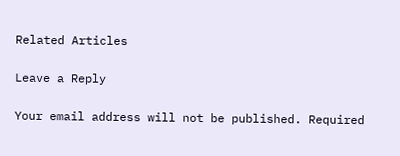Related Articles

Leave a Reply

Your email address will not be published. Required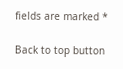fields are marked *

Back to top button